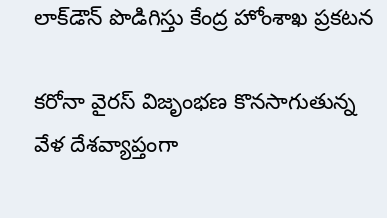లాక్‌డౌన్‌ పొడిగిస్తు కేంద్ర హోంశాఖ ప్రకటన

కరోనా వైరస్ విజృంభణ కొనసాగుతున్న వేళ దేశవ్యాప్తంగా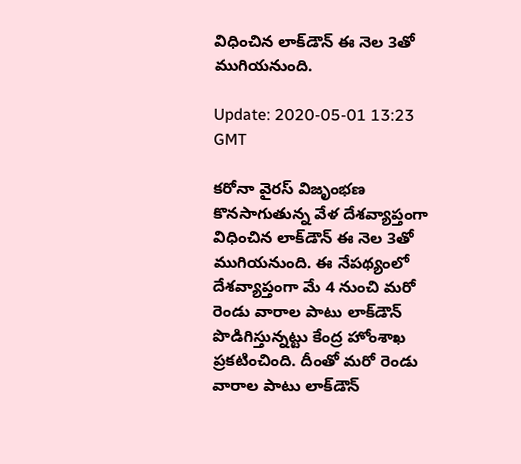విధించిన లాక్‌డౌన్‌ ఈ నెల 3తో ముగియనుంది.

Update: 2020-05-01 13:23 GMT

కరోనా వైరస్ విజృంభణ కొనసాగుతున్న వేళ దేశవ్యాప్తంగా విధించిన లాక్‌డౌన్‌ ఈ నెల 3తో ముగియనుంది. ఈ నేపథ్యంలో దేశవ్యాప్తంగా మే 4 నుంచి మరో రెండు వారాల పాటు లాక్‌డౌన్‌ పొడిగిస్తున్నట్టు కేంద్ర హోంశాఖ ప్రకటించింది. దీంతో మరో రెండు వారాల పాటు లాక్‌డౌన్‌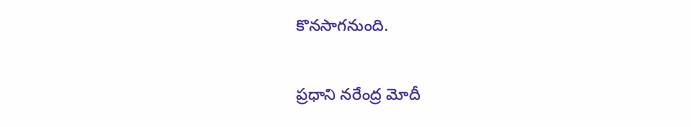కొనసాగనుంది.

ప్రధాని నరేంద్ర మోదీ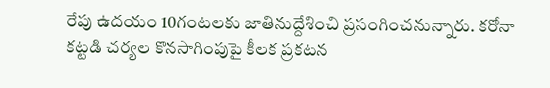రేపు ఉదయం 10గంటలకు జాతినుద్దేశించి ప్రసంగించనున్నారు. కరోనా కట్టడి చర్యల కొనసాగింపుపై కీలక ప్రకటన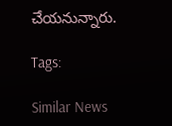చేయనున్నారు.

Tags:

Similar News